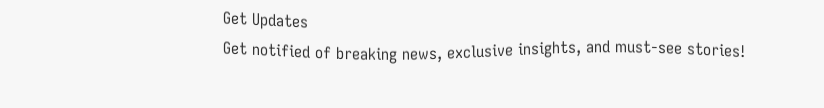Get Updates
Get notified of breaking news, exclusive insights, and must-see stories!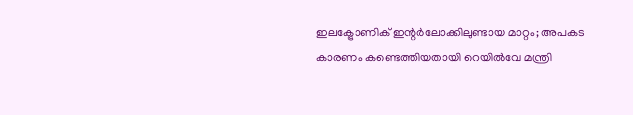ഇലക്ട്രോണിക് ഇന്റര്‍ലോക്കിലുണ്ടായ മാറ്റം; അപകട കാരണം കണ്ടെത്തിയതായി റെയില്‍വേ മന്ത്രി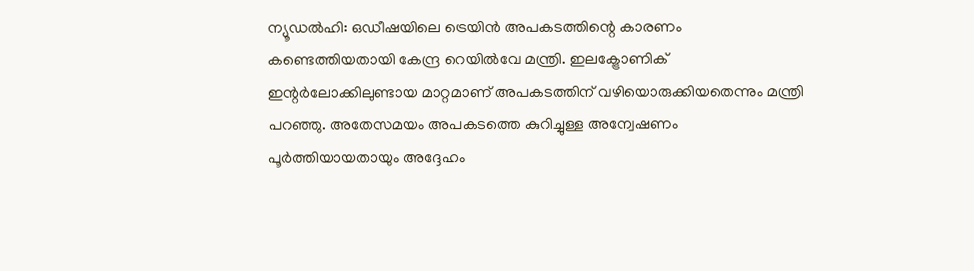ന്യൂഡല്‍ഹി: ഒഡീഷയിലെ ട്രെയിന്‍ അപകടത്തിന്റെ കാരണം കണ്ടെത്തിയതായി കേന്ദ്ര റെയില്‍വേ മന്ത്രി. ഇലക്ട്രോണിക് ഇന്റര്‍ലോക്കിലുണ്ടായ മാറ്റമാണ് അപകടത്തിന് വഴിയൊരുക്കിയതെന്നും മന്ത്രി പറഞ്ഞു. അതേസമയം അപകടത്തെ കുറിച്ചുള്ള അന്വേഷണം പൂര്‍ത്തിയായതായും അദ്ദേഹം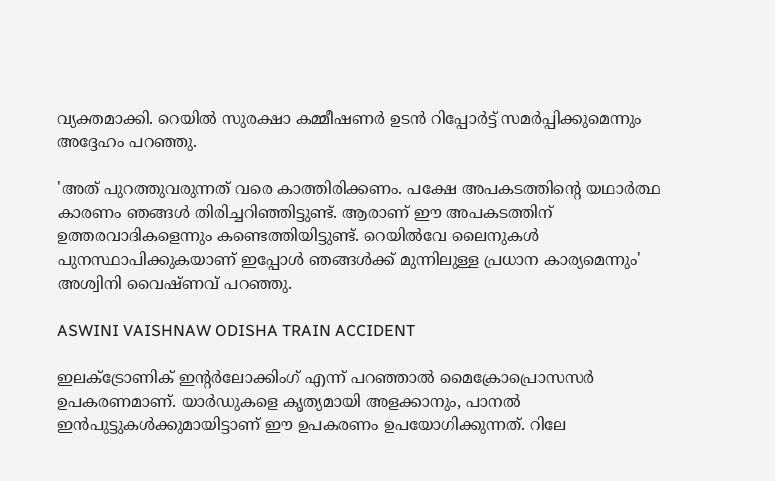വ്യക്തമാക്കി. റെയില്‍ സുരക്ഷാ കമ്മീഷണര്‍ ഉടന്‍ റിപ്പോര്‍ട്ട് സമര്‍പ്പിക്കുമെന്നും അദ്ദേഹം പറഞ്ഞു.

'അത് പുറത്തുവരുന്നത് വരെ കാത്തിരിക്കണം. പക്ഷേ അപകടത്തിന്റെ യഥാര്‍ത്ഥ കാരണം ഞങ്ങള്‍ തിരിച്ചറിഞ്ഞിട്ടുണ്ട്. ആരാണ് ഈ അപകടത്തിന് ഉത്തരവാദികളെന്നും കണ്ടെത്തിയിട്ടുണ്ട്. റെയില്‍വേ ലൈനുകള്‍ പുനസ്ഥാപിക്കുകയാണ് ഇപ്പോള്‍ ഞങ്ങള്‍ക്ക് മുന്നിലുള്ള പ്രധാന കാര്യമെന്നും' അശ്വിനി വൈഷ്ണവ് പറഞ്ഞു.

ASWINI VAISHNAW ODISHA TRAIN ACCIDENT

ഇലക്ട്രോണിക് ഇന്റര്‍ലോക്കിംഗ് എന്ന് പറഞ്ഞാല്‍ മൈക്രോപ്രൊസസര്‍ ഉപകരണമാണ്. യാര്‍ഡുകളെ കൃത്യമായി അളക്കാനും, പാനല്‍ ഇന്‍പുട്ടുകള്‍ക്കുമായിട്ടാണ് ഈ ഉപകരണം ഉപയോഗിക്കുന്നത്. റിലേ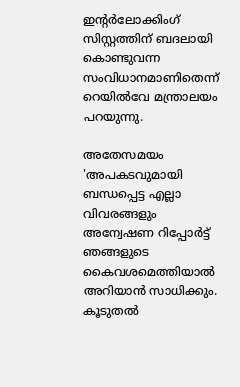ഇന്റര്‍ലോക്കിംഗ് സിസ്റ്റത്തിന് ബദലായി കൊണ്ടുവന്ന സംവിധാനമാണിതെന്ന് റെയില്‍വേ മന്ത്രാലയം പറയുന്നു.

അതേസമയം 'അപകടവുമായി ബന്ധപ്പെട്ട എല്ലാ വിവരങ്ങളും അന്വേഷണ റിപ്പോര്‍ട്ട് ഞങ്ങളുടെ കൈവശമെത്തിയാല്‍ അറിയാന്‍ സാധിക്കും. കൂടുതല്‍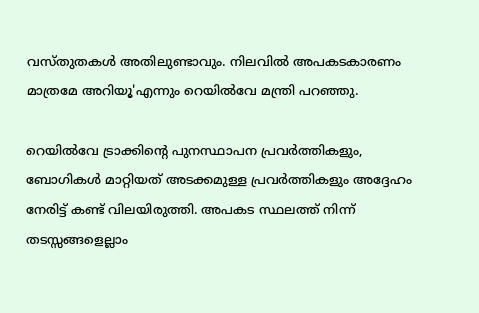വസ്തുതകള്‍ അതിലുണ്ടാവും. നിലവില്‍ അപകടകാരണം മാത്രമേ അറിയൂ'എന്നും റെയില്‍വേ മന്ത്രി പറഞ്ഞു.

റെയില്‍വേ ട്രാക്കിന്റെ പുനസ്ഥാപന പ്രവര്‍ത്തികളും, ബോഗികള്‍ മാറ്റിയത് അടക്കമുള്ള പ്രവര്‍ത്തികളും അദ്ദേഹം നേരിട്ട് കണ്ട് വിലയിരുത്തി. അപകട സ്ഥലത്ത് നിന്ന് തടസ്സങ്ങളെല്ലാം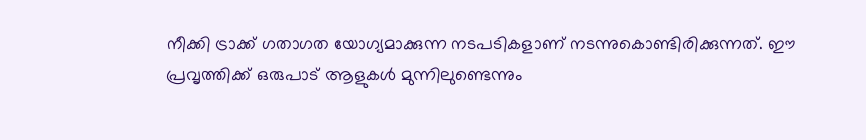നീക്കി ട്രാക്ക് ഗതാഗത യോഗ്യമാക്കുന്ന നടപടികളാണ് നടന്നുകൊണ്ടിരിക്കുന്നത്. ഈ പ്രവൃത്തിക്ക് ഒരുപാട് ആളുകള്‍ മുന്നിലുണ്ടെന്നും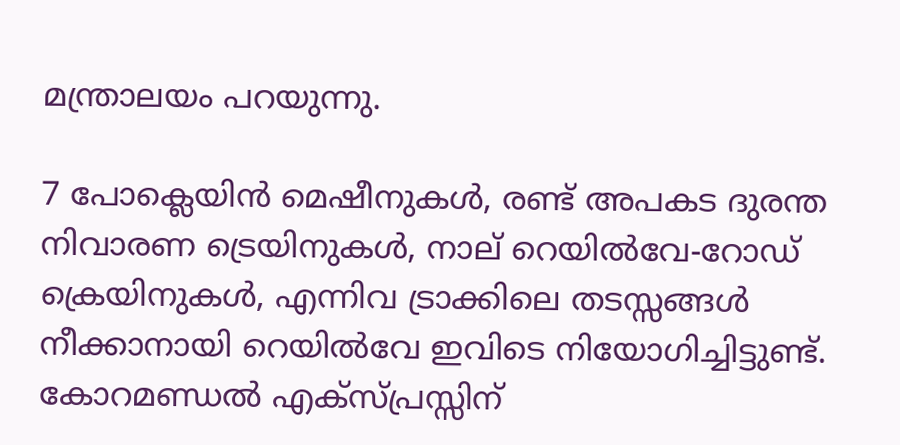മന്ത്രാലയം പറയുന്നു.

7 പോക്ലെയിന്‍ മെഷീനുകള്‍, രണ്ട് അപകട ദുരന്ത നിവാരണ ട്രെയിനുകള്‍, നാല് റെയില്‍വേ-റോഡ് ക്രെയിനുകള്‍, എന്നിവ ട്രാക്കിലെ തടസ്സങ്ങള്‍ നീക്കാനായി റെയില്‍വേ ഇവിടെ നിയോഗിച്ചിട്ടുണ്ട്. കോറമണ്ഡല്‍ എക്‌സ്പ്രസ്സിന്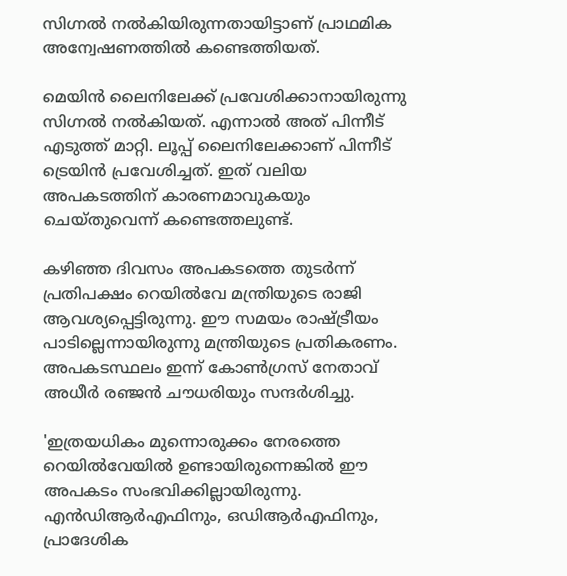സിഗ്നല്‍ നല്‍കിയിരുന്നതായിട്ടാണ് പ്രാഥമിക അന്വേഷണത്തില്‍ കണ്ടെത്തിയത്.

മെയിന്‍ ലൈനിലേക്ക് പ്രവേശിക്കാനായിരുന്നു സിഗ്നല്‍ നല്‍കിയത്. എന്നാല്‍ അത് പിന്നീട് എടുത്ത് മാറ്റി. ലൂപ്പ് ലൈനിലേക്കാണ് പിന്നീട് ട്രെയിന്‍ പ്രവേശിച്ചത്. ഇത് വലിയ അപകടത്തിന് കാരണമാവുകയും ചെയ്തുവെന്ന് കണ്ടെത്തലുണ്ട്.

കഴിഞ്ഞ ദിവസം അപകടത്തെ തുടര്‍ന്ന് പ്രതിപക്ഷം റെയില്‍വേ മന്ത്രിയുടെ രാജി ആവശ്യപ്പെട്ടിരുന്നു. ഈ സമയം രാഷ്ട്രീയം പാടില്ലെന്നായിരുന്നു മന്ത്രിയുടെ പ്രതികരണം. അപകടസ്ഥലം ഇന്ന് കോണ്‍ഗ്രസ് നേതാവ് അധീര്‍ രഞ്ജന്‍ ചൗധരിയും സന്ദര്‍ശിച്ചു.

'ഇത്രയധികം മുന്നൊരുക്കം നേരത്തെ റെയില്‍വേയില്‍ ഉണ്ടായിരുന്നെങ്കില്‍ ഈ അപകടം സംഭവിക്കില്ലായിരുന്നു. എന്‍ഡിആര്‍എഫിനും, ഒഡിആര്‍എഫിനും, പ്രാദേശിക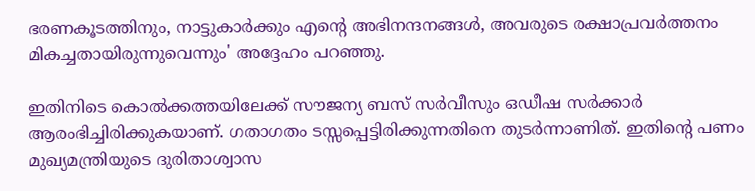ഭരണകൂടത്തിനും, നാട്ടുകാര്‍ക്കും എന്റെ അഭിനന്ദനങ്ങള്‍, അവരുടെ രക്ഷാപ്രവര്‍ത്തനം മികച്ചതായിരുന്നുവെന്നും' അദ്ദേഹം പറഞ്ഞു.

ഇതിനിടെ കൊല്‍ക്കത്തയിലേക്ക് സൗജന്യ ബസ് സര്‍വീസും ഒഡീഷ സര്‍ക്കാര്‍ ആരംഭിച്ചിരിക്കുകയാണ്. ഗതാഗതം ടസ്സപ്പെട്ടിരിക്കുന്നതിനെ തുടര്‍ന്നാണിത്. ഇതിന്റെ പണം മുഖ്യമന്ത്രിയുടെ ദുരിതാശ്വാസ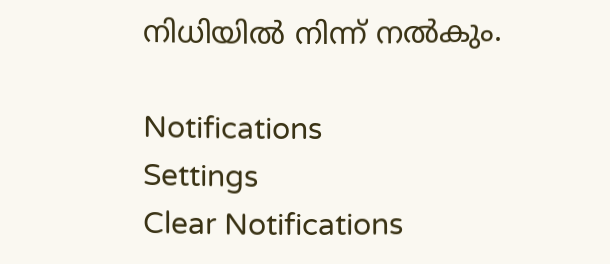നിധിയില്‍ നിന്ന് നല്‍കും.

Notifications
Settings
Clear Notifications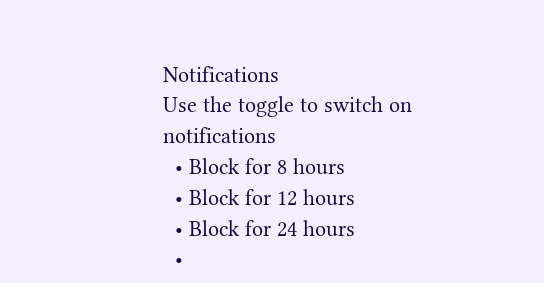Notifications
Use the toggle to switch on notifications
  • Block for 8 hours
  • Block for 12 hours
  • Block for 24 hours
  •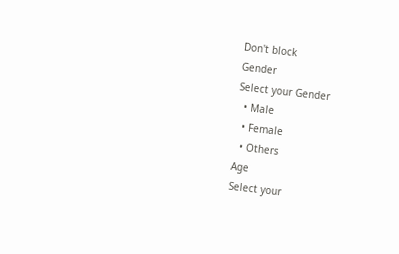Don't block
Gender
Select your Gender
  • Male
  • Female
  • Others
Age
Select your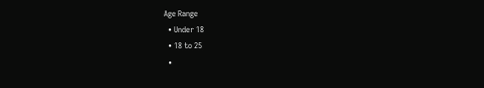Age Range
  • Under 18
  • 18 to 25
  •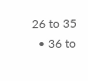26 to 35
  • 36 to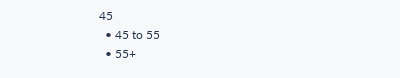45
  • 45 to 55
  • 55+